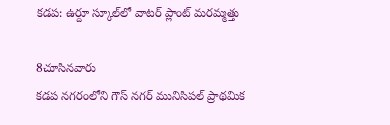కడప: ఉర్దూ స్కూల్‌లో వాటర్ ప్లాంట్ మరమ్మత్తు

8చూసినవారు
కడప నగరంలోని గౌస్ నగర్ మునిసిపల్ ప్రాథమిక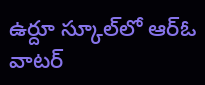ఉర్దూ స్కూల్‌లో ఆర్‌ఓ వాటర్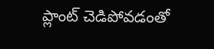ప్లాంట్ చెడిపోవడంతో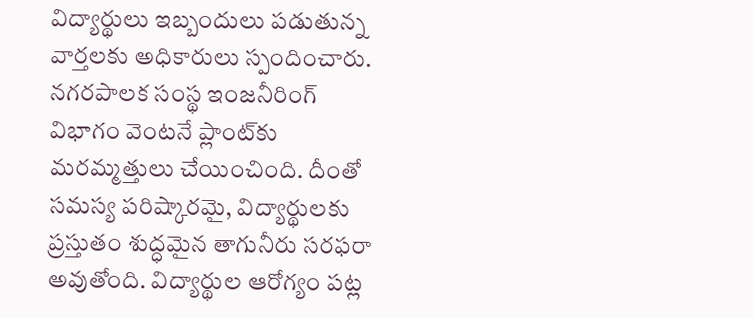విద్యార్థులు ఇబ్బందులు పడుతున్న వార్తలకు అధికారులు స్పందించారు. నగరపాలక సంస్థ ఇంజనీరింగ్ విభాగం వెంటనే ప్లాంట్‌కు మరమ్మత్తులు చేయించింది. దీంతో సమస్య పరిష్కారమై, విద్యార్థులకు ప్రస్తుతం శుద్ధమైన తాగునీరు సరఫరా అవుతోంది. విద్యార్థుల ఆరోగ్యం పట్ల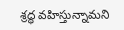శ్రద్ధ వహిస్తున్నామని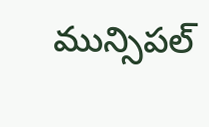మున్సిపల్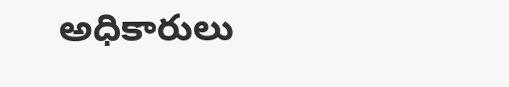అధికారులు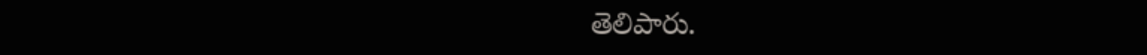తెలిపారు.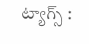ట్యాగ్స్ :